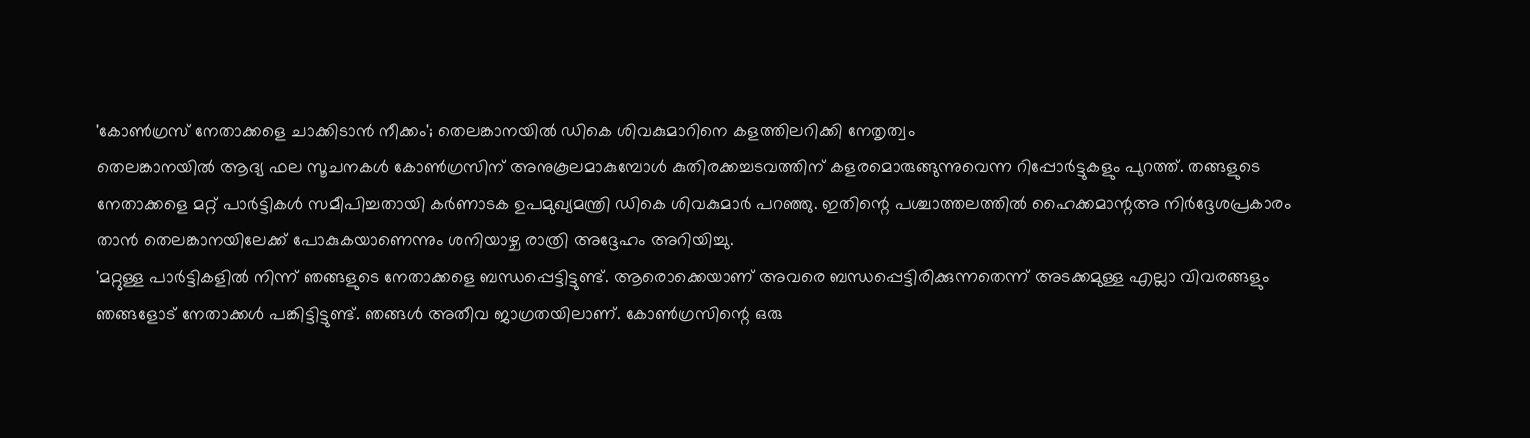'കോൺഗ്രസ് നേതാക്കളെ ചാക്കിടാൻ നീക്കം'; തെലങ്കാനയിൽ ഡികെ ശിവകുമാറിനെ കളത്തിലറിക്കി നേതൃത്വം
തെലങ്കാനയിൽ ആദ്യ ഫല സൂചനകൾ കോൺഗ്രസിന് അനുകൂലമാകുമ്പോൾ കുതിരക്കച്ചടവത്തിന് കളരമൊരുങ്ങുന്നുവെന്ന റിപ്പോർട്ടുകളും പുറത്ത്. തങ്ങളുടെ നേതാക്കളെ മറ്റ് പാർട്ടികൾ സമീപിച്ചതായി കർണാടക ഉപമുഖ്യമന്ത്രി ഡികെ ശിവകുമാർ പറഞ്ഞു. ഇതിന്റെ പശ്ചാത്തലത്തിൽ ഹൈക്കമാന്റഅ നിർദ്ദേശപ്രകാരം താൻ തെലങ്കാനയിലേക്ക് പോകുകയാണെന്നും ശനിയാഴ്ച രാത്രി അദ്ദേഹം അറിയിച്ചു.
'മറ്റുള്ള പാർട്ടികളിൽ നിന്ന് ഞങ്ങളുടെ നേതാക്കളെ ബന്ധപ്പെട്ടിട്ടുണ്ട്. ആരൊക്കെയാണ് അവരെ ബന്ധപ്പെട്ടിരിക്കുന്നതെന്ന് അടക്കമുള്ള എല്ലാ വിവരങ്ങളും ഞങ്ങളോട് നേതാക്കൾ പങ്കിട്ടിട്ടുണ്ട്. ഞങ്ങൾ അതീവ ജാഗ്രതയിലാണ്. കോൺഗ്രസിന്റെ ഒരു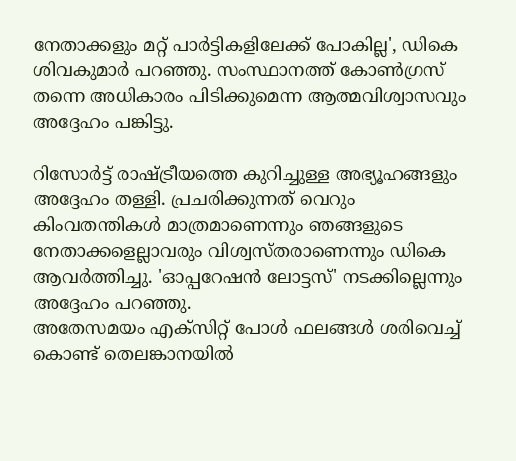നേതാക്കളും മറ്റ് പാർട്ടികളിലേക്ക് പോകില്ല', ഡികെ ശിവകുമാർ പറഞ്ഞു. സംസ്ഥാനത്ത് കോൺഗ്രസ് തന്നെ അധികാരം പിടിക്കുമെന്ന ആത്മവിശ്വാസവും അദ്ദേഹം പങ്കിട്ടു.

റിസോർട്ട് രാഷ്ട്രീയത്തെ കുറിച്ചുള്ള അഭ്യൂഹങ്ങളും അദ്ദേഹം തള്ളി. പ്രചരിക്കുന്നത് വെറും കിംവതന്തികൾ മാത്രമാണെന്നും ഞങ്ങളുടെ നേതാക്കളെല്ലാവരും വിശ്വസ്തരാണെന്നും ഡികെ ആവർത്തിച്ചു. 'ഓപ്പറേഷൻ ലോട്ടസ്' നടക്കില്ലെന്നും അദ്ദേഹം പറഞ്ഞു.
അതേസമയം എക്സിറ്റ് പോൾ ഫലങ്ങൾ ശരിവെച്ച് കൊണ്ട് തെലങ്കാനയിൽ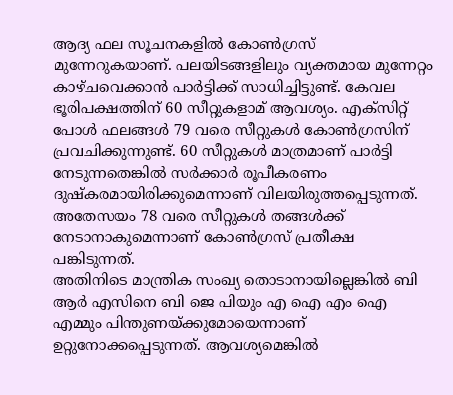ആദ്യ ഫല സൂചനകളിൽ കോൺഗ്രസ് മുന്നേറുകയാണ്. പലയിടങ്ങളിലും വ്യക്തമായ മുന്നേറ്റം കാഴ്ചവെക്കാൻ പാർട്ടിക്ക് സാധിച്ചിട്ടുണ്ട്. കേവല ഭൂരിപക്ഷത്തിന് 60 സീറ്റുകളാമ് ആവശ്യം. എക്സിറ്റ് പോൾ ഫലങ്ങൾ 79 വരെ സീറ്റുകൾ കോൺഗ്രസിന് പ്രവചിക്കുന്നുണ്ട്. 60 സീറ്റുകൾ മാത്രമാണ് പാർട്ടി നേടുന്നതെങ്കിൽ സർക്കാർ രൂപീകരണം ദുഷ്കരമായിരിക്കുമെന്നാണ് വിലയിരുത്തപ്പെടുന്നത്. അതേസയം 78 വരെ സീറ്റുകൾ തങ്ങൾക്ക് നേടാനാകുമെന്നാണ് കോൺഗ്രസ് പ്രതീക്ഷ പങ്കിടുന്നത്.
അതിനിടെ മാന്ത്രിക സംഖ്യ തൊടാനായില്ലെങ്കിൽ ബി ആർ എസിനെ ബി ജെ പിയും എ ഐ എം ഐ എമ്മും പിന്തുണയ്ക്കുമോയെന്നാണ് ഉറ്റുനോക്കപ്പെടുന്നത്. ആവശ്യമെങ്കിൽ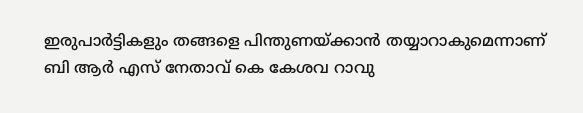ഇരുപാർട്ടികളും തങ്ങളെ പിന്തുണയ്ക്കാൻ തയ്യാറാകുമെന്നാണ് ബി ആർ എസ് നേതാവ് കെ കേശവ റാവു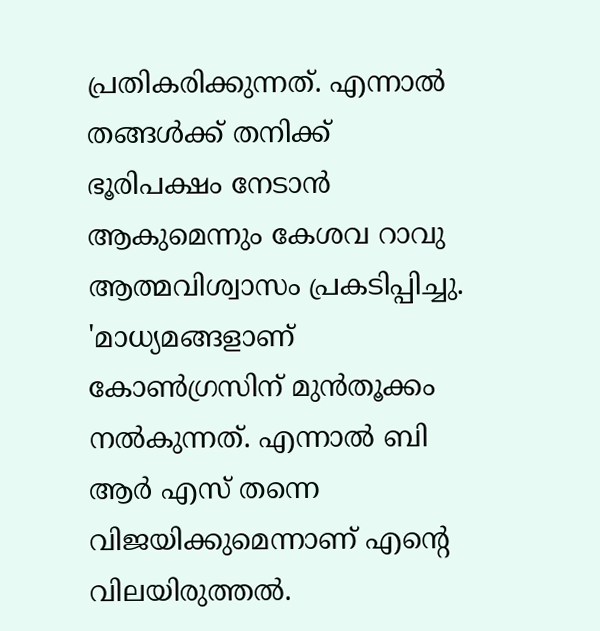പ്രതികരിക്കുന്നത്. എന്നാൽ തങ്ങൾക്ക് തനിക്ക് ഭൂരിപക്ഷം നേടാൻ ആകുമെന്നും കേശവ റാവു ആത്മവിശ്വാസം പ്രകടിപ്പിച്ചു. 'മാധ്യമങ്ങളാണ് കോൺഗ്രസിന് മുൻതൂക്കം നൽകുന്നത്. എന്നാൽ ബി ആർ എസ് തന്നെ വിജയിക്കുമെന്നാണ് എന്റെ വിലയിരുത്തൽ.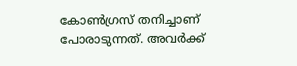കോൺഗ്രസ് തനിച്ചാണ് പോരാടുന്നത്. അവർക്ക്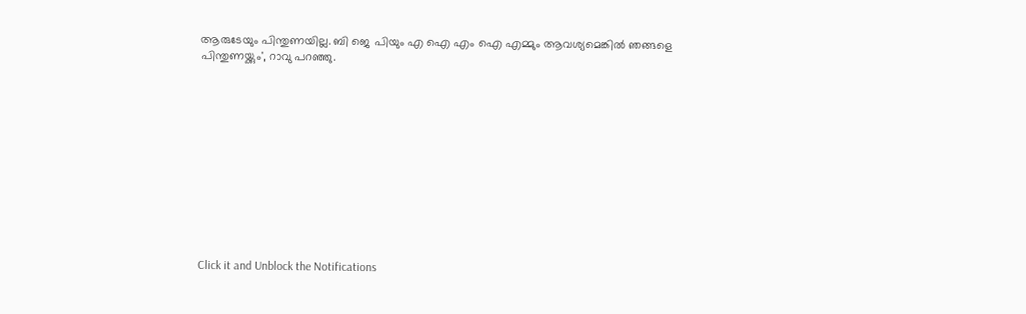ആരുടേയും പിന്തുണയില്ല. ബി ജെ പിയും എ ഐ എം ഐ എമ്മും ആവശ്യമെങ്കിൽ ഞങ്ങളെ പിന്തുണയ്ക്കും', റാവു പറഞ്ഞു.












Click it and Unblock the Notifications